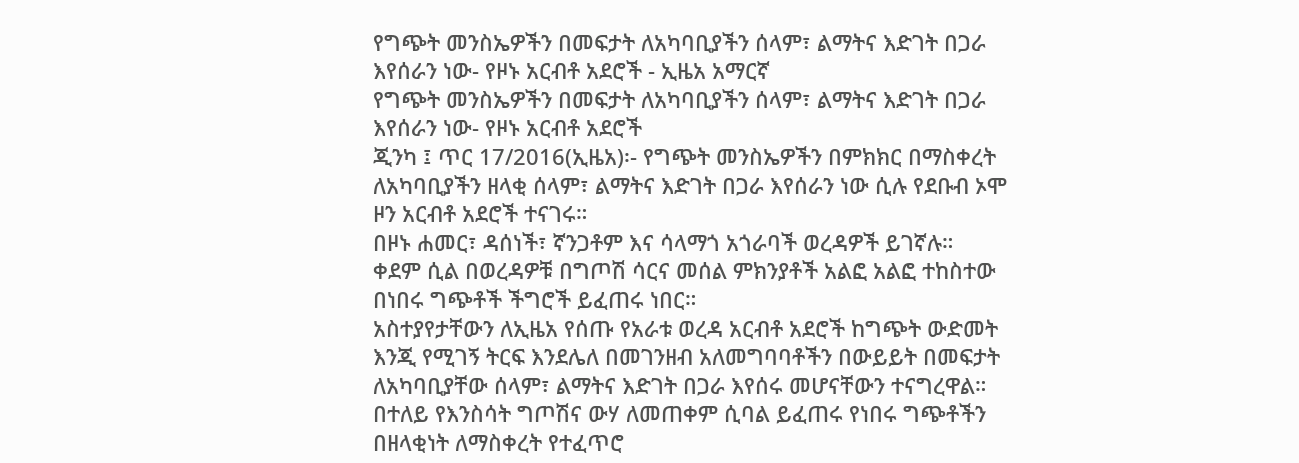የግጭት መንስኤዎችን በመፍታት ለአካባቢያችን ሰላም፣ ልማትና እድገት በጋራ እየሰራን ነው- የዞኑ አርብቶ አደሮች - ኢዜአ አማርኛ
የግጭት መንስኤዎችን በመፍታት ለአካባቢያችን ሰላም፣ ልማትና እድገት በጋራ እየሰራን ነው- የዞኑ አርብቶ አደሮች
ጂንካ ፤ ጥር 17/2016(ኢዜአ)፡- የግጭት መንስኤዎችን በምክክር በማስቀረት ለአካባቢያችን ዘላቂ ሰላም፣ ልማትና እድገት በጋራ እየሰራን ነው ሲሉ የደቡብ ኦሞ ዞን አርብቶ አደሮች ተናገሩ።
በዞኑ ሐመር፣ ዳሰነች፣ ኛንጋቶም እና ሳላማጎ አጎራባች ወረዳዎች ይገኛሉ።
ቀደም ሲል በወረዳዎቹ በግጦሽ ሳርና መሰል ምክንያቶች አልፎ አልፎ ተከስተው በነበሩ ግጭቶች ችግሮች ይፈጠሩ ነበር።
አስተያየታቸውን ለኢዜአ የሰጡ የአራቱ ወረዳ አርብቶ አደሮች ከግጭት ውድመት እንጂ የሚገኝ ትርፍ እንደሌለ በመገንዘብ አለመግባባቶችን በውይይት በመፍታት ለአካባቢያቸው ሰላም፣ ልማትና እድገት በጋራ እየሰሩ መሆናቸውን ተናግረዋል።
በተለይ የእንስሳት ግጦሽና ውሃ ለመጠቀም ሲባል ይፈጠሩ የነበሩ ግጭቶችን በዘላቂነት ለማስቀረት የተፈጥሮ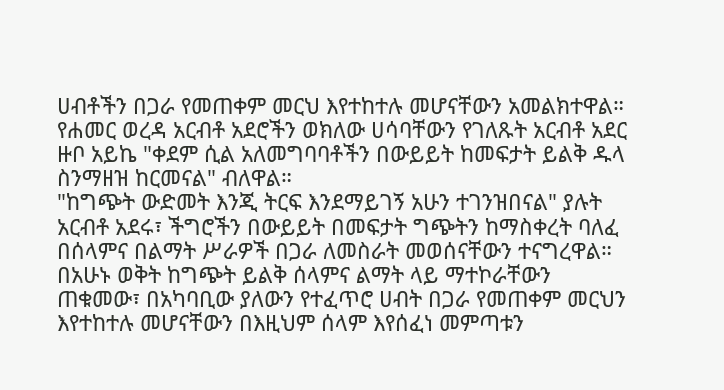ሀብቶችን በጋራ የመጠቀም መርህ እየተከተሉ መሆናቸውን አመልክተዋል።
የሐመር ወረዳ አርብቶ አደሮችን ወክለው ሀሳባቸውን የገለጹት አርብቶ አደር ዙቦ አይኬ "ቀደም ሲል አለመግባባቶችን በውይይት ከመፍታት ይልቅ ዱላ ስንማዘዝ ከርመናል" ብለዋል።
"ከግጭት ውድመት እንጂ ትርፍ እንደማይገኝ አሁን ተገንዝበናል" ያሉት አርብቶ አደሩ፣ ችግሮችን በውይይት በመፍታት ግጭትን ከማስቀረት ባለፈ በሰላምና በልማት ሥራዎች በጋራ ለመስራት መወሰናቸውን ተናግረዋል።
በአሁኑ ወቅት ከግጭት ይልቅ ሰላምና ልማት ላይ ማተኮራቸውን ጠቁመው፣ በአካባቢው ያለውን የተፈጥሮ ሀብት በጋራ የመጠቀም መርህን እየተከተሉ መሆናቸውን በእዚህም ሰላም እየሰፈነ መምጣቱን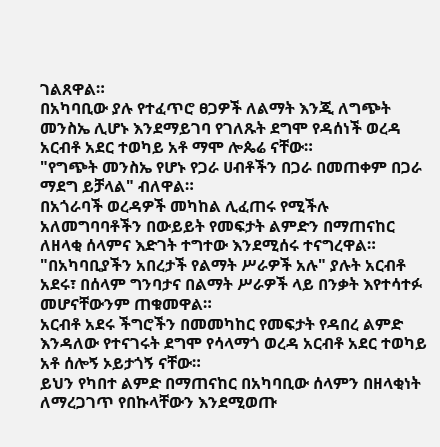ገልጸዋል።
በአካባቢው ያሉ የተፈጥሮ ፀጋዎች ለልማት እንጂ ለግጭት መንስኤ ሊሆኑ እንደማይገባ የገለጹት ደግሞ የዳሰነች ወረዳ አርብቶ አደር ተወካይ አቶ ማሞ ሎጴሬ ናቸው።
"የግጭት መንስኤ የሆኑ የጋራ ሀብቶችን በጋራ በመጠቀም በጋራ ማደግ ይቻላል" ብለዋል።
በአጎራባች ወረዳዎች መካከል ሊፈጠሩ የሚችሉ አለመግባባቶችን በውይይት የመፍታት ልምድን በማጠናከር ለዘላቂ ሰላምና እድገት ተግተው እንደሚሰሩ ተናግረዋል።
"በአካባቢያችን አበረታች የልማት ሥራዎች አሉ" ያሉት አርብቶ አደሩ፣ በሰላም ግንባታና በልማት ሥራዎች ላይ በንቃት እየተሳተፉ መሆናቸውንም ጠቁመዋል።
አርብቶ አደሩ ችግሮችን በመመካከር የመፍታት የዳበረ ልምድ እንዳለው የተናገሩት ደግሞ የሳላማጎ ወረዳ አርብቶ አደር ተወካይ አቶ ሰሎኝ ኦይታጎኝ ናቸው።
ይህን የካበተ ልምድ በማጠናከር በአካባቢው ሰላምን በዘላቂነት ለማረጋገጥ የበኩላቸውን እንደሚወጡ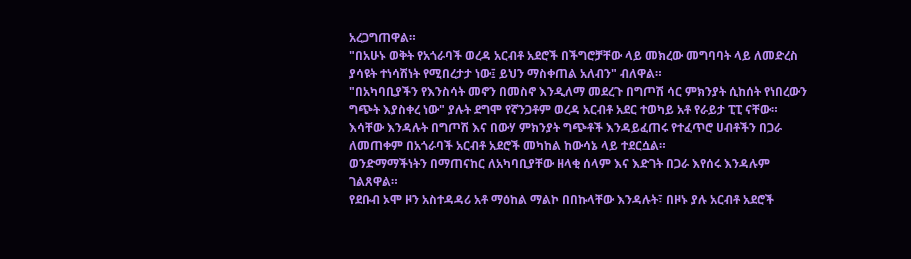አረጋግጠዋል።
"በአሁኑ ወቅት የአጎራባች ወረዳ አርብቶ አደሮች በችግሮቻቸው ላይ መክረው መግባባት ላይ ለመድረስ ያሳዩት ተነሳሽነት የሚበረታታ ነው፤ ይህን ማስቀጠል አለብን" ብለዋል።
"በአካባቢያችን የእንስሳት መኖን በመስኖ እንዲለማ መደረጉ በግጦሽ ሳር ምክንያት ሲከሰት የነበረውን ግጭት እያስቀረ ነው" ያሉት ደግሞ የኛንጋቶም ወረዳ አርብቶ አደር ተወካይ አቶ የራይታ ፒፒ ናቸው።
እሳቸው እንዳሉት በግጦሽ እና በውሃ ምክንያት ግጭቶች እንዳይፈጠሩ የተፈጥሮ ሀብቶችን በጋራ ለመጠቀም በአጎራባች አርብቶ አደሮች መካከል ከውሳኔ ላይ ተደርሷል።
ወንድማማችነትን በማጠናከር ለአካባቢያቸው ዘላቂ ሰላም እና እድገት በጋራ እየሰሩ እንዳሉም ገልጸዋል።
የደቡብ ኦሞ ዞን አስተዳዳሪ አቶ ማዕከል ማልኮ በበኩላቸው እንዳሉት፣ በዞኑ ያሉ አርብቶ አደሮች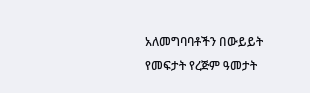አለመግባባቶችን በውይይት የመፍታት የረጅም ዓመታት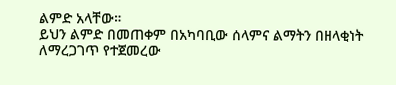ልምድ አላቸው።
ይህን ልምድ በመጠቀም በአካባቢው ሰላምና ልማትን በዘላቂነት ለማረጋገጥ የተጀመረው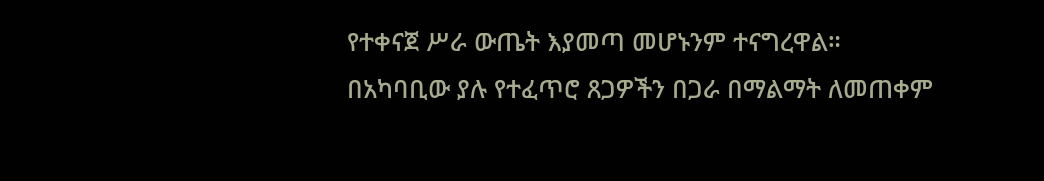የተቀናጀ ሥራ ውጤት እያመጣ መሆኑንም ተናግረዋል።
በአካባቢው ያሉ የተፈጥሮ ጸጋዎችን በጋራ በማልማት ለመጠቀም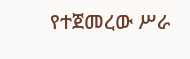የተጀመረው ሥራ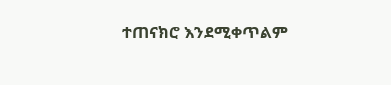ተጠናክሮ እንደሚቀጥልም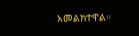አመልክተዋል።